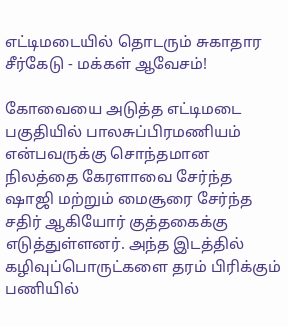எட்டிமடையில் தொடரும் சுகாதார சீர்கேடு - மக்கள் ஆவேசம்!

கோவையை அடுத்த எட்டிமடை பகுதியில் பாலசுப்பிரமணியம் என்பவருக்கு சொந்தமான நிலத்தை கேரளாவை சேர்ந்த ஷாஜி மற்றும் மைசூரை சேர்ந்த சதிர் ஆகியோர் குத்தகைக்கு எடுத்துள்ளனர். அந்த இடத்தில் கழிவுப்பொருட்களை தரம் பிரிக்கும் பணியில்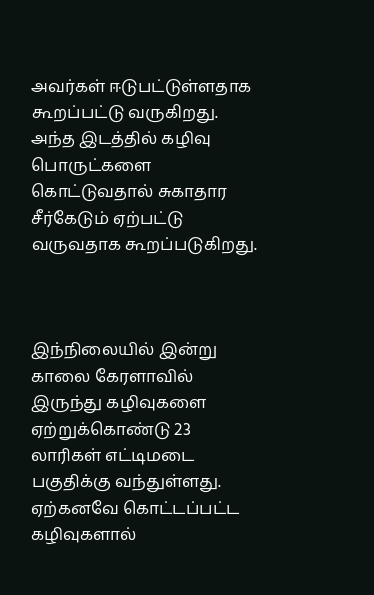அவர்கள் ஈடுபட்டுள்ளதாக கூறப்பட்டு வருகிறது. அந்த இடத்தில் கழிவு பொருட்களை கொட்டுவதால் சுகாதார சீர்கேடும் ஏற்பட்டு வருவதாக கூறப்படுகிறது.



இந்நிலையில் இன்று காலை கேரளாவில் இருந்து கழிவுகளை ஏற்றுக்கொண்டு 23 லாரிகள் எட்டிமடை பகுதிக்கு வந்துள்ளது. ஏற்கனவே கொட்டப்பட்ட கழிவுகளால்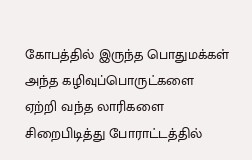கோபத்தில் இருந்த பொதுமக்கள் அந்த கழிவுப்பொருட்களை ஏற்றி வந்த லாரிகளை சிறைபிடித்து போராட்டத்தில்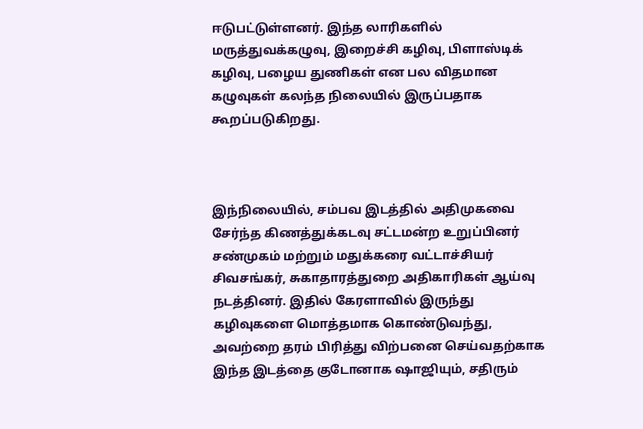ஈடுபட்டுள்ளனர். இந்த லாரிகளில் மருத்துவக்கழுவு, இறைச்சி கழிவு, பிளாஸ்டிக் கழிவு, பழைய துணிகள் என பல விதமான கழுவுகள் கலந்த நிலையில் இருப்பதாக கூறப்படுகிறது.



இந்நிலையில், சம்பவ இடத்தில் அதிமுகவை சேர்ந்த கிணத்துக்கடவு சட்டமன்ற உறுப்பினர் சண்முகம் மற்றும் மதுக்கரை வட்டாச்சியர் சிவசங்கர், சுகாதாரத்துறை அதிகாரிகள் ஆய்வு நடத்தினர். இதில் கேரளாவில் இருந்து கழிவுகளை மொத்தமாக கொண்டுவந்து, அவற்றை தரம் பிரித்து விற்பனை செய்வதற்காக இந்த இடத்தை குடோனாக ஷாஜியும், சதிரும்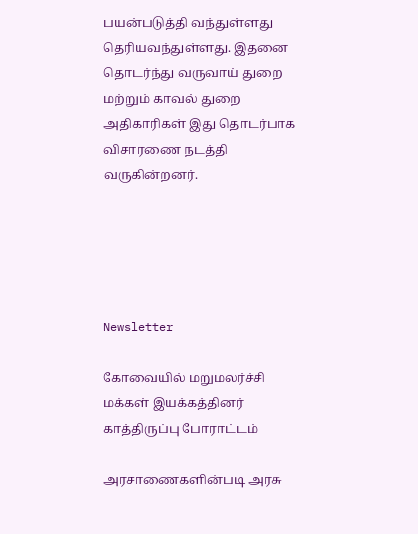பயன்படுத்தி வந்துள்ளது தெரியவந்துள்ளது. இதனை தொடர்ந்து வருவாய் துறை மற்றும் காவல் துறை அதிகாரிகள் இது தொடர்பாக விசாரணை நடத்தி வருகின்றனர்.





Newsletter

கோவையில் மறுமலர்ச்சி மக்கள் இயக்கத்தினர் காத்திருப்பு போராட்டம்

அரசாணைகளின்படி அரசு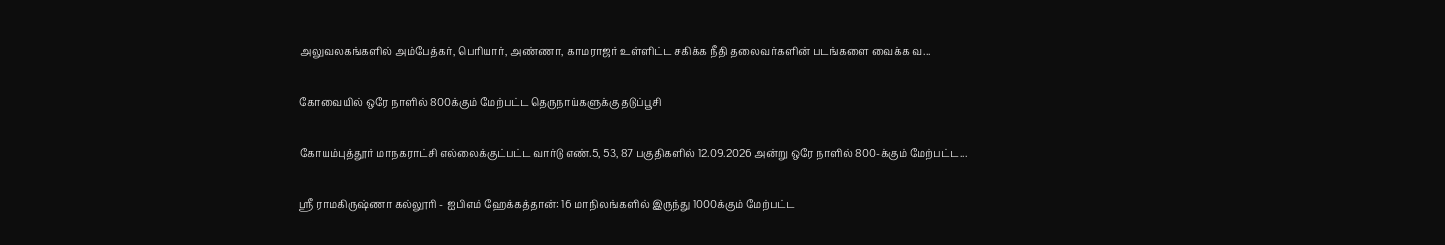அலுவலகங்களில் அம்பேத்கர், பெரியார், அண்ணா, காமராஜர் உள்ளிட்ட சகிக்க நீதி தலைவர்களின் படங்களை வைக்க வ...

கோவையில் ஒரே நாளில் 800க்கும் மேற்பட்ட தெருநாய்களுக்கு தடுப்பூசி

கோயம்புத்தூர் மாநகராட்சி எல்லைக்குட்பட்ட வார்டு எண்.5, 53, 87 பகுதிகளில் 12.09.2026 அன்று ஒரே நாளில் 800-க்கும் மேற்பட்ட...

ஸ்ரீ ராமகிருஷ்ணா கல்லூரி - ஐபிஎம் ஹேக்கத்தான்: 16 மாநிலங்களில் இருந்து 1000க்கும் மேற்பட்ட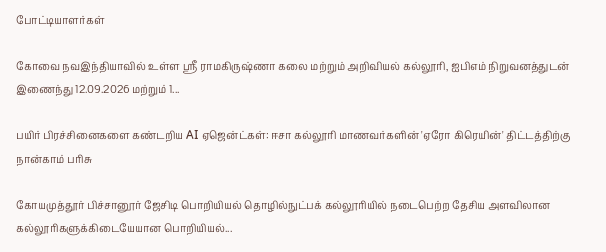போட்டியாளர்கள்

கோவை நவஇந்தியாவில் உள்ள ஸ்ரீ ராமகிருஷ்ணா கலை மற்றும் அறிவியல் கல்லூரி, ஐபிஎம் நிறுவனத்துடன் இணைந்து 12.09.2026 மற்றும் 1...

பயிர் பிரச்சினைகளை கண்டறிய AI ஏஜென்ட்கள்: ஈசா கல்லூரி மாணவர்களின் 'ஏரோ கிரெயின்' திட்டத்திற்கு நான்காம் பரிசு

கோயமுத்தூர் பிச்சானூர் ஜேசிடி பொறியியல் தொழில்நுட்பக் கல்லூரியில் நடைபெற்ற தேசிய அளவிலான கல்லூரிகளுக்கிடையேயான பொறியியல்...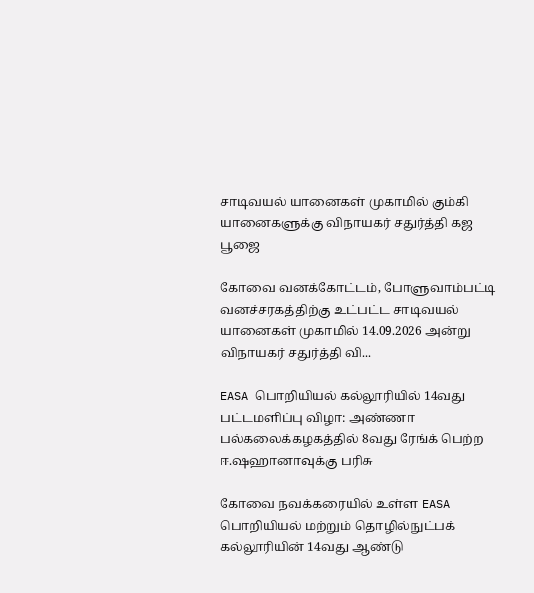சாடிவயல் யானைகள் முகாமில் கும்கி யானைகளுக்கு விநாயகர் சதுர்த்தி கஜ பூஜை

கோவை வனக்கோட்டம், போளுவாம்பட்டி வனச்சரகத்திற்கு உட்பட்ட சாடிவயல் யானைகள் முகாமில் 14.09.2026 அன்று விநாயகர் சதுர்த்தி வி...

EASA பொறியியல் கல்லூரியில் 14வது பட்டமளிப்பு விழா: அண்ணா பல்கலைக்கழகத்தில் 8வது ரேங்க் பெற்ற ஈ.ஷஹானாவுக்கு பரிசு

கோவை நவக்கரையில் உள்ள EASA பொறியியல் மற்றும் தொழில்நுட்பக் கல்லூரியின் 14வது ஆண்டு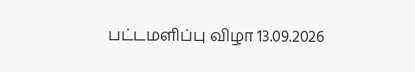பட்டமளிப்பு விழா 13.09.2026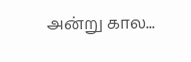அன்று கால...